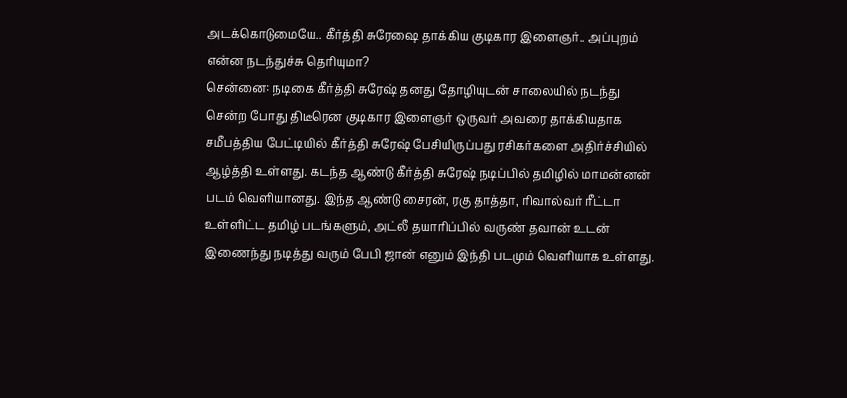அடக்கொடுமையே.. கீர்த்தி சுரேஷை தாக்கிய குடிகார இளைஞர்.. அப்புறம் என்ன நடந்துச்சு தெரியுமா?
சென்னை: நடிகை கீர்த்தி சுரேஷ் தனது தோழியுடன் சாலையில் நடந்து சென்ற போது திடீரென குடிகார இளைஞர் ஒருவர் அவரை தாக்கியதாக சமீபத்திய பேட்டியில் கீர்த்தி சுரேஷ் பேசியிருப்பது ரசிகர்களை அதிர்ச்சியில் ஆழ்த்தி உள்ளது. கடந்த ஆண்டு கீர்த்தி சுரேஷ் நடிப்பில் தமிழில் மாமன்னன் படம் வெளியானது. இந்த ஆண்டு சைரன், ரகு தாத்தா, ரிவால்வர் ரீட்டா உள்ளிட்ட தமிழ் படங்களும், அட்லீ தயாரிப்பில் வருண் தவான் உடன் இணைந்து நடித்து வரும் பேபி ஜான் எனும் இந்தி படமும் வெளியாக உள்ளது.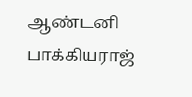ஆண்டனி பாக்கியராஜ்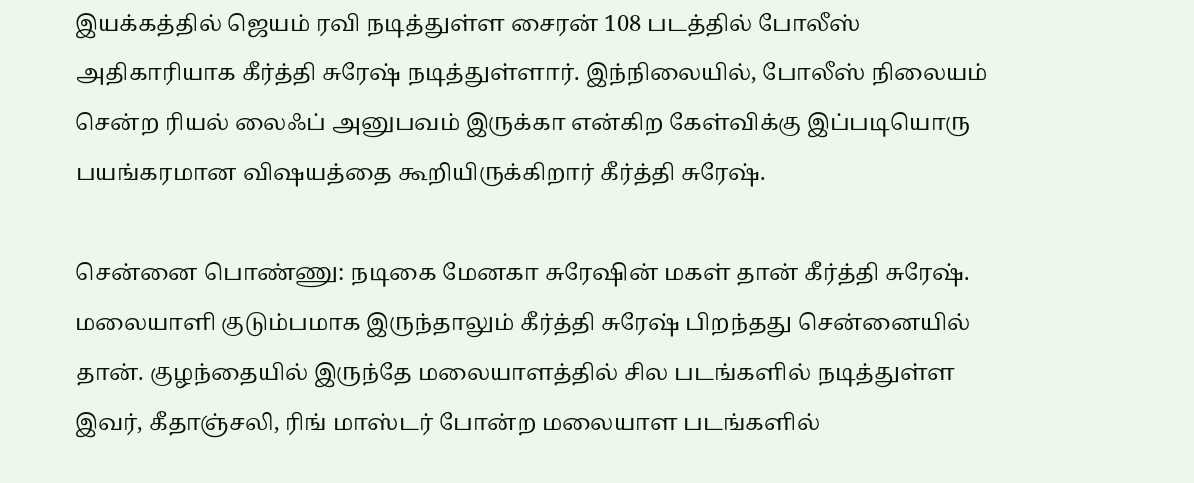இயக்கத்தில் ஜெயம் ரவி நடித்துள்ள சைரன் 108 படத்தில் போலீஸ் அதிகாரியாக கீர்த்தி சுரேஷ் நடித்துள்ளார். இந்நிலையில், போலீஸ் நிலையம் சென்ற ரியல் லைஃப் அனுபவம் இருக்கா என்கிற கேள்விக்கு இப்படியொரு பயங்கரமான விஷயத்தை கூறியிருக்கிறார் கீர்த்தி சுரேஷ்.

சென்னை பொண்ணு: நடிகை மேனகா சுரேஷின் மகள் தான் கீர்த்தி சுரேஷ். மலையாளி குடும்பமாக இருந்தாலும் கீர்த்தி சுரேஷ் பிறந்தது சென்னையில் தான். குழந்தையில் இருந்தே மலையாளத்தில் சில படங்களில் நடித்துள்ள இவர், கீதாஞ்சலி, ரிங் மாஸ்டர் போன்ற மலையாள படங்களில்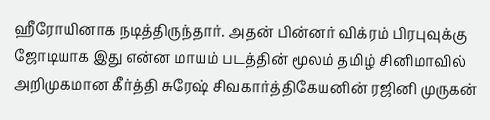ஹீரோயினாக நடித்திருந்தார். அதன் பின்னர் விக்ரம் பிரபுவுக்கு ஜோடியாக இது என்ன மாயம் படத்தின் மூலம் தமிழ் சினிமாவில் அறிமுகமான கீர்த்தி சுரேஷ் சிவகார்த்திகேயனின் ரஜினி முருகன்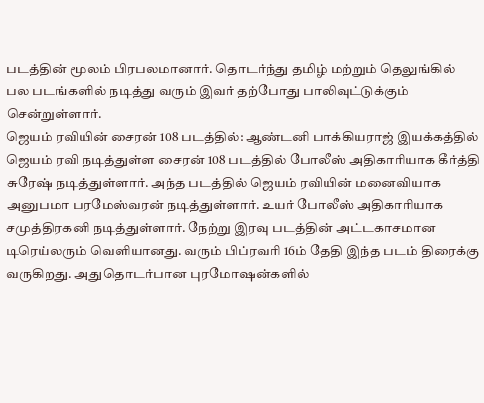படத்தின் மூலம் பிரபலமானார். தொடர்ந்து தமிழ் மற்றும் தெலுங்கில் பல படங்களில் நடித்து வரும் இவர் தற்போது பாலிவுட்டுக்கும் சென்றுள்ளார்.
ஜெயம் ரவியின் சைரன் 108 படத்தில்: ஆண்டனி பாக்கியராஜ் இயக்கத்தில் ஜெயம் ரவி நடித்துள்ள சைரன் 108 படத்தில் போலீஸ் அதிகாரியாக கீர்த்தி சுரேஷ் நடித்துள்ளார். அந்த படத்தில் ஜெயம் ரவியின் மனைவியாக அனுபமா பரமேஸ்வரன் நடித்துள்ளார். உயர் போலீஸ் அதிகாரியாக சமுத்திரகனி நடித்துள்ளார். நேற்று இரவு படத்தின் அட்டகாசமான டிரெய்லரும் வெளியானது. வரும் பிப்ரவரி 16ம் தேதி இந்த படம் திரைக்கு வருகிறது. அதுதொடர்பான புரமோஷன்களில்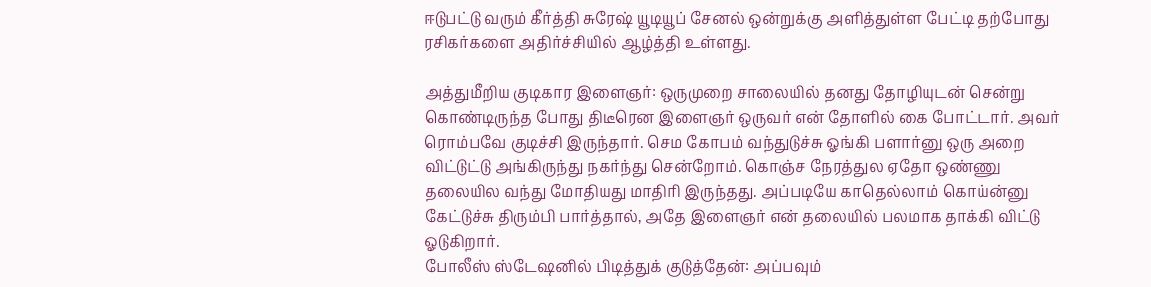ஈடுபட்டு வரும் கீர்த்தி சுரேஷ் யூடியூப் சேனல் ஒன்றுக்கு அளித்துள்ள பேட்டி தற்போது ரசிகர்களை அதிர்ச்சியில் ஆழ்த்தி உள்ளது.

அத்துமீறிய குடிகார இளைஞர்: ஒருமுறை சாலையில் தனது தோழியுடன் சென்று கொண்டிருந்த போது திடீரென இளைஞர் ஒருவர் என் தோளில் கை போட்டார். அவர் ரொம்பவே குடிச்சி இருந்தார். செம கோபம் வந்துடுச்சு ஓங்கி பளார்னு ஒரு அறை விட்டுட்டு அங்கிருந்து நகர்ந்து சென்றோம். கொஞ்ச நேரத்துல ஏதோ ஒண்ணு தலையில வந்து மோதியது மாதிரி இருந்தது. அப்படியே காதெல்லாம் கொய்ன்னு கேட்டுச்சு திரும்பி பார்த்தால், அதே இளைஞர் என் தலையில் பலமாக தாக்கி விட்டு ஓடுகிறார்.
போலீஸ் ஸ்டேஷனில் பிடித்துக் குடுத்தேன்: அப்பவும்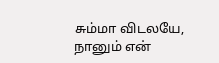சும்மா விடலயே, நானும் என்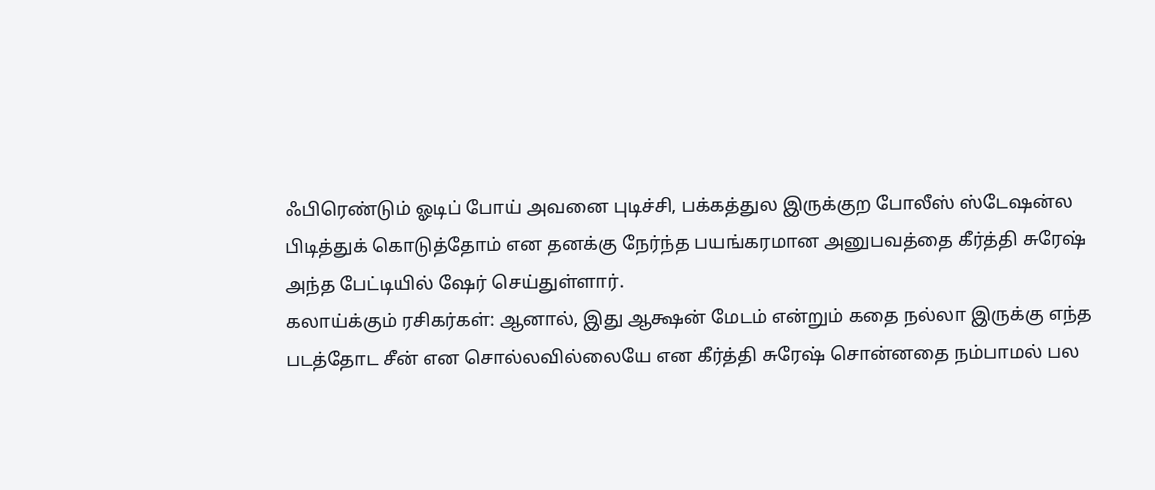ஃபிரெண்டும் ஓடிப் போய் அவனை புடிச்சி, பக்கத்துல இருக்குற போலீஸ் ஸ்டேஷன்ல பிடித்துக் கொடுத்தோம் என தனக்கு நேர்ந்த பயங்கரமான அனுபவத்தை கீர்த்தி சுரேஷ் அந்த பேட்டியில் ஷேர் செய்துள்ளார்.
கலாய்க்கும் ரசிகர்கள்: ஆனால், இது ஆக்ஷன் மேடம் என்றும் கதை நல்லா இருக்கு எந்த படத்தோட சீன் என சொல்லவில்லையே என கீர்த்தி சுரேஷ் சொன்னதை நம்பாமல் பல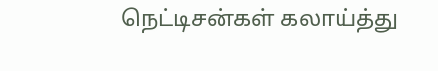நெட்டிசன்கள் கலாய்த்து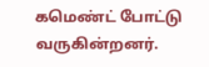கமெண்ட் போட்டு வருகின்றனர்.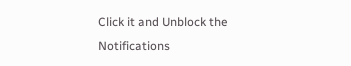Click it and Unblock the Notifications